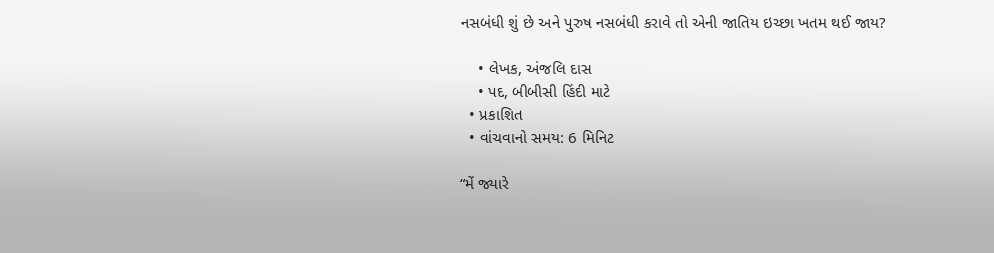નસબંધી શું છે અને પુરુષ નસબંધી કરાવે તો એની જાતિય ઇચ્છા ખતમ થઈ જાય?

    • લેખક, અંજલિ દાસ
    • પદ, બીબીસી હિંદી માટે
  • પ્રકાશિત
  • વાંચવાનો સમય: 6 મિનિટ

“મેં જ્યારે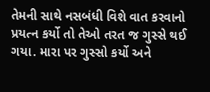તેમની સાથે નસબંધી વિશે વાત કરવાનો પ્રયત્ન કર્યો તો તેઓ તરત જ ગુસ્સે થઈ ગયા. મારા પર ગુસ્સો કર્યો અને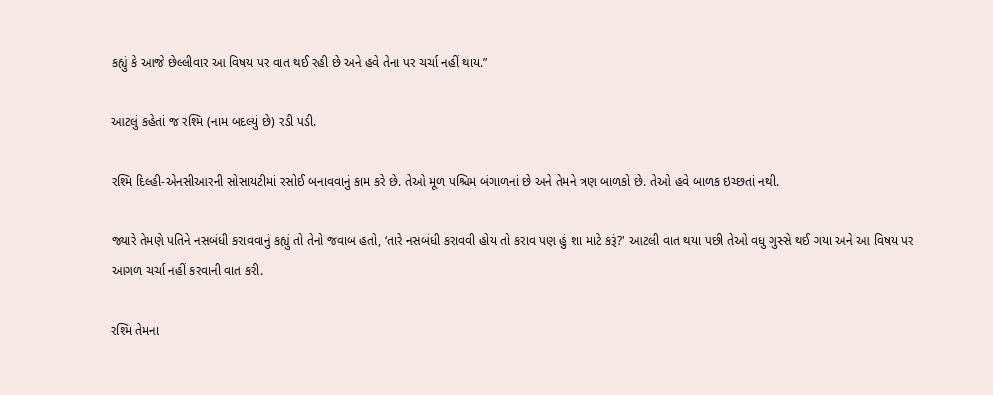કહ્યું કે આજે છેલ્લીવાર આ વિષય પર વાત થઈ રહી છે અને હવે તેના પર ચર્ચા નહીં થાય.”

આટલું કહેતાં જ રશ્મિ (નામ બદલ્યું છે) રડી પડી.

રશ્મિ દિલ્હી-એનસીઆરની સોસાયટીમાં રસોઈ બનાવવાનું કામ કરે છે. તેઓ મૂળ પશ્ચિમ બંગાળનાં છે અને તેમને ત્રણ બાળકો છે. તેઓ હવે બાળક ઇચ્છતાં નથી.

જ્યારે તેમણે પતિને નસબંધી કરાવવાનું કહ્યું તો તેનો જવાબ હતો, ‘તારે નસબંધી કરાવવી હોય તો કરાવ પણ હું શા માટે કરૂં?' આટલી વાત થયા પછી તેઓ વધુ ગુસ્સે થઈ ગયા અને આ વિષય પર આગળ ચર્ચા નહીં કરવાની વાત કરી.

રશ્મિ તેમના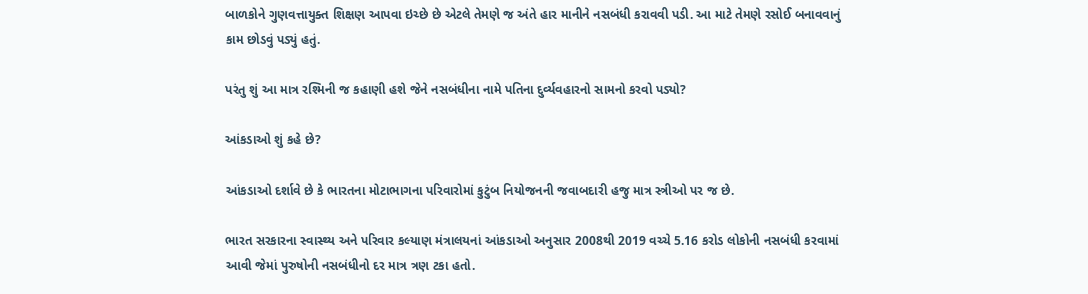બાળકોને ગુણવત્તાયુક્ત શિક્ષણ આપવા ઇચ્છે છે એટલે તેમણે જ અંતે હાર માનીને નસબંધી કરાવવી પડી. આ માટે તેમણે રસોઈ બનાવવાનું કામ છોડવું પડ્યું હતું.

પરંતુ શું આ માત્ર રશ્મિની જ કહાણી હશે જેને નસબંધીના નામે પતિના દુર્વ્યવહારનો સામનો કરવો પડ્યો?

આંકડાઓ શું કહે છે?

આંકડાઓ દર્શાવે છે કે ભારતના મોટાભાગના પરિવારોમાં કુટુંબ નિયોજનની જવાબદારી હજુ માત્ર સ્ત્રીઓ પર જ છે.

ભારત સરકારના સ્વાસ્થ્ય અને પરિવાર કલ્યાણ મંત્રાલયનાં આંકડાઓ અનુસાર 2008થી 2019 વચ્ચે 5.16 કરોડ લોકોની નસબંધી કરવામાં આવી જેમાં પુરુષોની નસબંધીનો દર માત્ર ત્રણ ટકા હતો.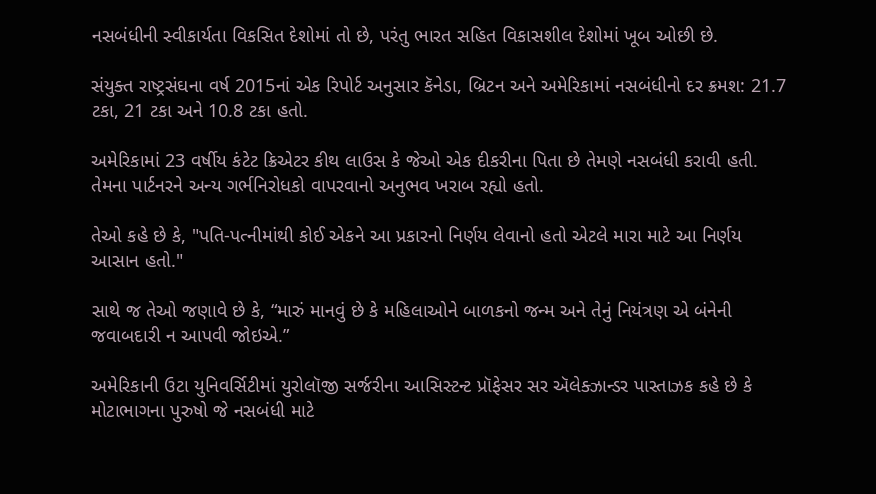નસબંધીની સ્વીકાર્યતા વિકસિત દેશોમાં તો છે, પરંતુ ભારત સહિત વિકાસશીલ દેશોમાં ખૂબ ઓછી છે.

સંયુક્ત રાષ્ટ્રસંઘના વર્ષ 2015નાં એક રિપોર્ટ અનુસાર કૅનેડા, બ્રિટન અને અમેરિકામાં નસબંધીનો દર ક્રમશ: 21.7 ટકા, 21 ટકા અને 10.8 ટકા હતો.

અમેરિકામાં 23 વર્ષીય કંટેટ ક્રિએટર કીથ લાઉસ કે જેઓ એક દીકરીના પિતા છે તેમણે નસબંધી કરાવી હતી. તેમના પાર્ટનરને અન્ય ગર્ભનિરોધકો વાપરવાનો અનુભવ ખરાબ રહ્યો હતો.

તેઓ કહે છે કે, "પતિ-પત્નીમાંથી કોઈ એકને આ પ્રકારનો નિર્ણય લેવાનો હતો એટલે મારા માટે આ નિર્ણય આસાન હતો."

સાથે જ તેઓ જણાવે છે કે, “મારું માનવું છે કે મહિલાઓને બાળકનો જન્મ અને તેનું નિયંત્રણ એ બંનેની જવાબદારી ન આપવી જોઇએ.”

અમેરિકાની ઉટા યુનિવર્સિટીમાં યુરોલૉજી સર્જરીના આસિસ્ટન્ટ પ્રૉફેસર સર ઍલેક્ઝાન્ડર પાસ્તાઝક કહે છે કે મોટાભાગના પુરુષો જે નસબંધી માટે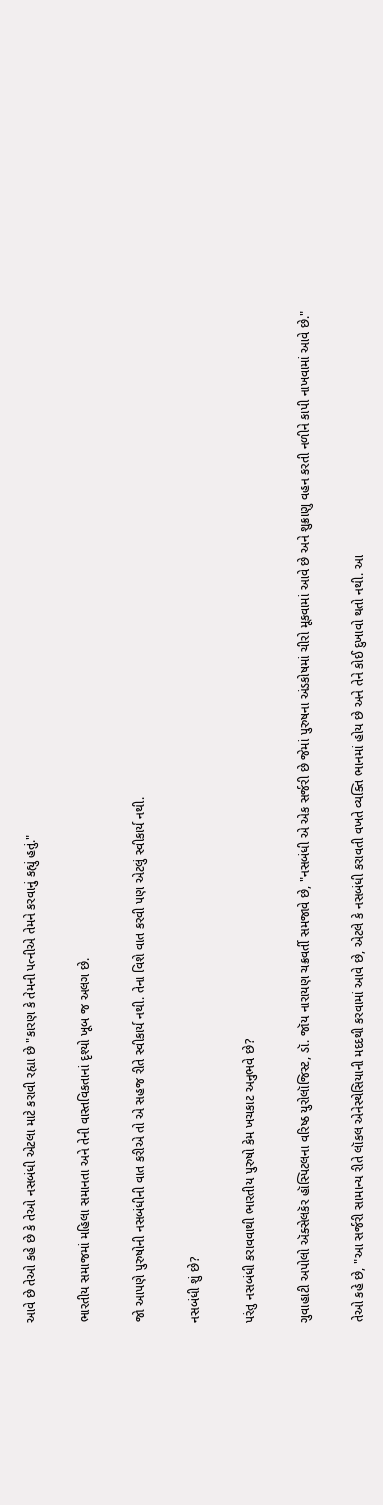આવે છે તેઓ કહે છે કે તેઓ નસબંધી એટલા માટે કરાવી રહ્યા છે "કારણ કે તેમની પત્નીએ તેમને કરવાનું કહ્યું હતું."

ભારતીય સમાજમાં મહિલા સમાનતા અને તેની વાસ્તવિકતાનાં દૃશ્યો ખૂબ જ અલગ છે.

જો આપણે પુરુષોની નસબંધીની વાત કરીએ તો એ સહજ રીતે સ્વીકાર્ય નથી. તેના વિશે વાત કરવી પણ એટલું સ્વીકાર્ય નથી.

નસબંધી શું છે?

પરંતુ નસબંધી કરાવવાથી ભારતીય પુરુષો કેમ ખચકાટ અનુભવે છે?

ગુવાહાટી અપોલો ઍક્સેલકૅર હૉસ્પિટલના વરિષ્ઠ યુરોલૉજિસ્ટ, ડૉ. જૉય નારાયણ ચક્રવર્તી સમજાવે છે, "નસબંધી એ એક સર્જરી છે જેમાં પુરુષના અંડકોષમાં ચીરો મૂકવામાં આવે છે અને શુક્રાણુ વહન કરતી નળીને કાપી નાખવામાં આવે છે."

તેઓ કહે છે, "આ સર્જરી સામાન્ય રીતે લૉકલ એનેસ્થેસિયાની મદદથી કરવામાં આવે છે, એટલે કે નસબંધી કરાવતી વખતે વ્યક્તિ ભાનમાં હોય છે અને તેને કોઈ દુખાવો થતો નથી. આ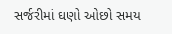સર્જરીમાં ઘણો ઓછો સમય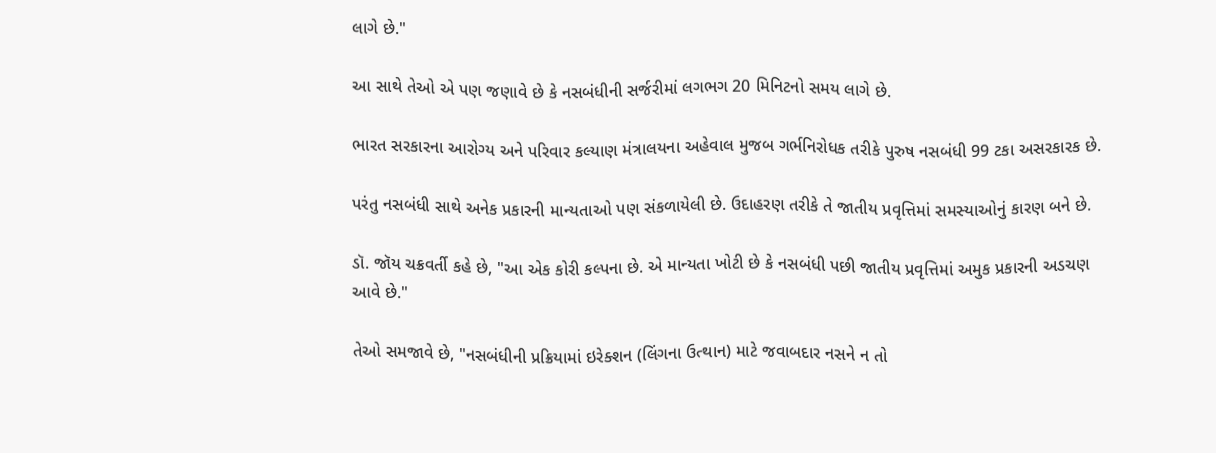લાગે છે."

આ સાથે તેઓ એ પણ જણાવે છે કે નસબંધીની સર્જરીમાં લગભગ 20 મિનિટનો સમય લાગે છે.

ભારત સરકારના આરોગ્ય અને પરિવાર કલ્યાણ મંત્રાલયના અહેવાલ મુજબ ગર્ભનિરોધક તરીકે પુરુષ નસબંધી 99 ટકા અસરકારક છે.

પરંતુ નસબંધી સાથે અનેક પ્રકારની માન્યતાઓ પણ સંકળાયેલી છે. ઉદાહરણ તરીકે તે જાતીય પ્રવૃત્તિમાં સમસ્યાઓનું કારણ બને છે.

ડૉ. જૉય ચક્રવર્તી કહે છે, "આ એક કોરી કલ્પના છે. એ માન્યતા ખોટી છે કે નસબંધી પછી જાતીય પ્રવૃત્તિમાં અમુક પ્રકારની અડચણ આવે છે."

તેઓ સમજાવે છે, "નસબંધીની પ્રક્રિયામાં ઇરેક્શન (લિંગના ઉત્થાન) માટે જવાબદાર નસને ન તો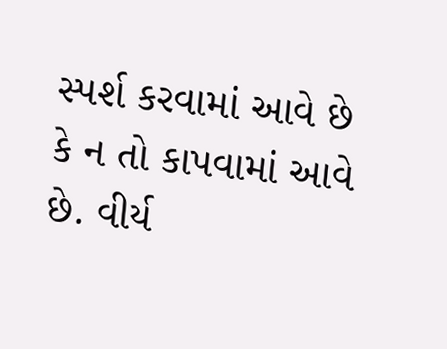સ્પર્શ કરવામાં આવે છે કે ન તો કાપવામાં આવે છે. વીર્ય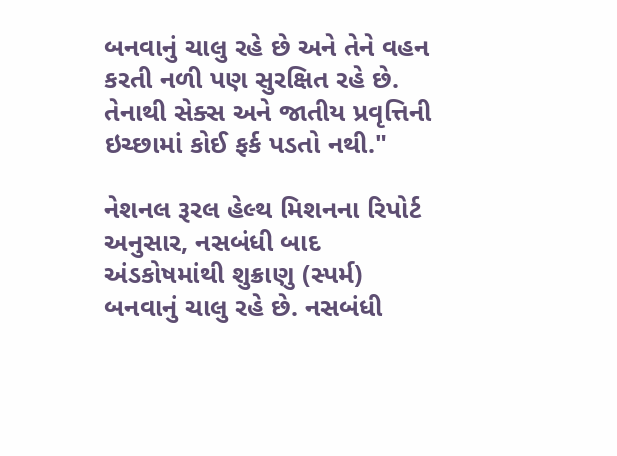બનવાનું ચાલુ રહે છે અને તેને વહન કરતી નળી પણ સુરક્ષિત રહે છે. તેનાથી સેક્સ અને જાતીય પ્રવૃત્તિની ઇચ્છામાં કોઈ ફર્ક પડતો નથી."

નેશનલ રૂરલ હેલ્થ મિશનના રિપોર્ટ અનુસાર, નસબંધી બાદ અંડકોષમાંથી શુક્રાણુ (સ્પર્મ) બનવાનું ચાલુ રહે છે. નસબંધી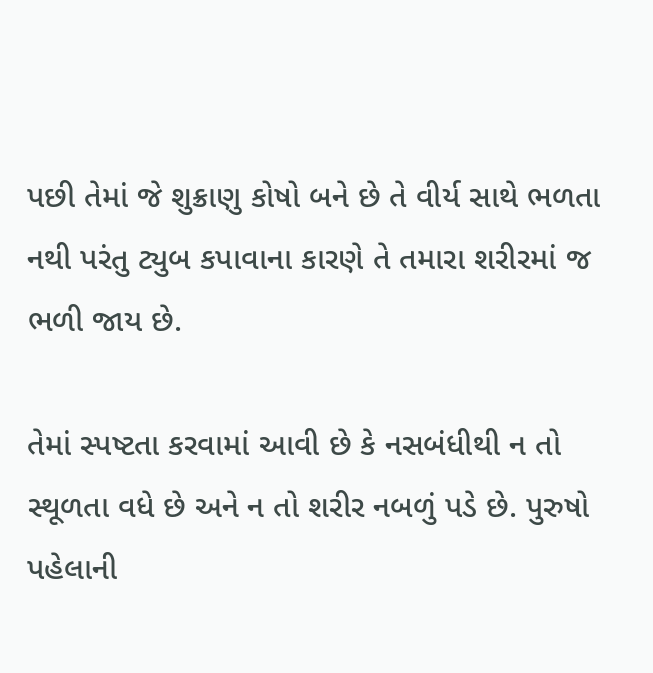પછી તેમાં જે શુક્રાણુ કોષો બને છે તે વીર્ય સાથે ભળતા નથી પરંતુ ટ્યુબ કપાવાના કારણે તે તમારા શરીરમાં જ ભળી જાય છે.

તેમાં સ્પષ્ટતા કરવામાં આવી છે કે નસબંધીથી ન તો સ્થૂળતા વધે છે અને ન તો શરીર નબળું પડે છે. પુરુષો પહેલાની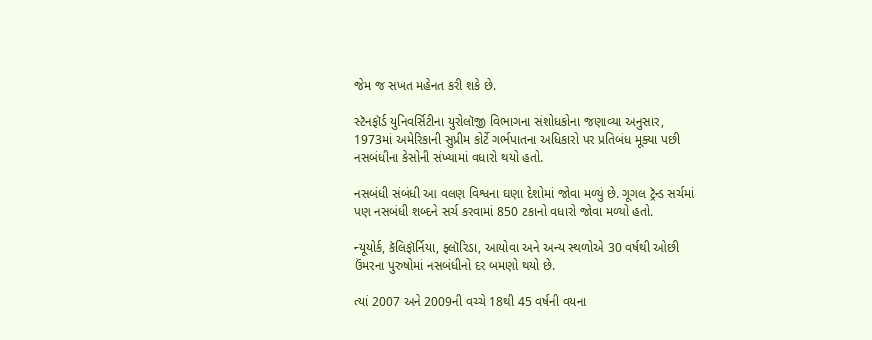જેમ જ સખત મહેનત કરી શકે છે.

સ્ટૅનફૉર્ડ યુનિવર્સિટીના યુરોલૉજી વિભાગના સંશોધકોના જણાવ્યા અનુસાર, 1973માં અમેરિકાની સુપ્રીમ કોર્ટે ગર્ભપાતના અધિકારો પર પ્રતિબંધ મૂક્યા પછી નસબંધીના કેસોની સંખ્યામાં વધારો થયો હતો.

નસબંધી સંબંધી આ વલણ વિશ્વના ઘણા દેશોમાં જોવા મળ્યું છે. ગૂગલ ટ્રૅન્ડ સર્ચમાં પણ નસબંધી શબ્દને સર્ચ કરવામાં 850 ટકાનો વધારો જોવા મળ્યો હતો.

ન્યૂયોર્ક, કૅલિફૉર્નિયા, ફ્લૉરિડા, આયોવા અને અન્ય સ્થળોએ 30 વર્ષથી ઓછી ઉંમરના પુરુષોમાં નસબંધીનો દર બમણો થયો છે.

ત્યાં 2007 અને 2009ની વચ્ચે 18થી 45 વર્ષની વયના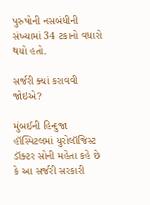પુરુષોની નસબંધીની સંખ્યામાં 34 ટકાનો વધારો થયો હતો.

સર્જરી ક્યાં કરાવવી જોઇએ?

મુંબઈની હિન્દુજા હૉસ્પિટલમાં યુરોલૉજિસ્ટ ડૉક્ટર સોની મહેતા કહે છે કે આ સર્જરી સરકારી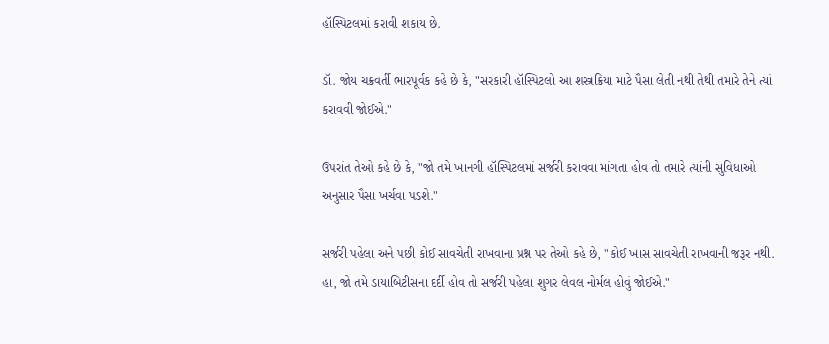હૉસ્પિટલમાં કરાવી શકાય છે.

ડૉ. જોય ચક્રવર્તી ભારપૂર્વક કહે છે કે, "સરકારી હૉસ્પિટલો આ શસ્ત્રક્રિયા માટે પૈસા લેતી નથી તેથી તમારે તેને ત્યાં કરાવવી જોઈએ."

ઉપરાંત તેઓ કહે છે કે, "જો તમે ખાનગી હૉસ્પિટલમાં સર્જરી કરાવવા માંગતા હોવ તો તમારે ત્યાંની સુવિધાઓ અનુસાર પૈસા ખર્ચવા પડશે."

સર્જરી પહેલા અને પછી કોઈ સાવચેતી રાખવાના પ્રશ્ન પર તેઓ કહે છે, "કોઈ ખાસ સાવચેતી રાખવાની જરૂર નથી. હા, જો તમે ડાયાબિટીસના દર્દી હોવ તો સર્જરી પહેલા શુગર લેવલ નોર્મલ હોવું જોઈએ."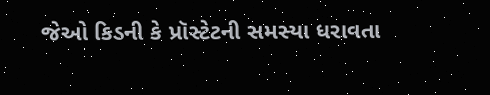જેઓ કિડની કે પ્રૉસ્ટેટની સમસ્યા ધરાવતા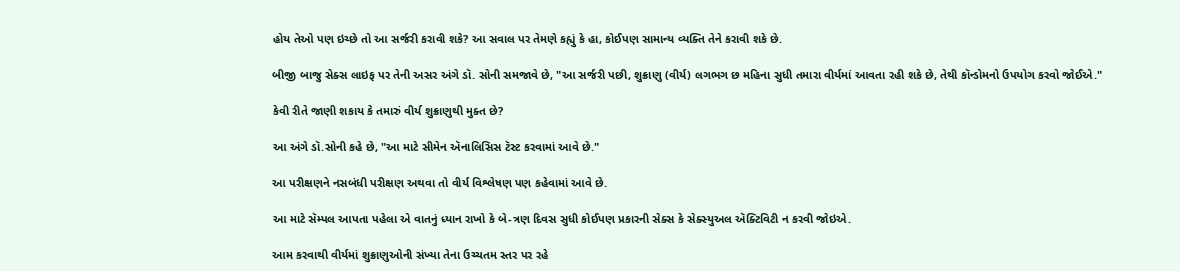હોય તેઓ પણ ઇચ્છે તો આ સર્જરી કરાવી શકે? આ સવાલ પર તેમણે કહ્યું કે હા, કોઈપણ સામાન્ય વ્યક્તિ તેને કરાવી શકે છે.

બીજી બાજુ સેક્સ લાઇફ પર તેની અસર અંગે ડૉ. સોની સમજાવે છે, "આ સર્જરી પછી, શુક્રાણુ (વીર્ય) લગભગ છ મહિના સુધી તમારા વીર્યમાં આવતા રહી શકે છે, તેથી કૉન્ડોમનો ઉપયોગ કરવો જોઈએ."

કેવી રીતે જાણી શકાય કે તમારું વીર્ય શુક્રાણુથી મુક્ત છે?

આ અંગે ડૉ.સોની કહે છે, "આ માટે સીમેન ઍનાલિસિસ ટૅસ્ટ કરવામાં આવે છે."

આ પરીક્ષણને નસબંધી પરીક્ષણ અથવા તો વીર્ય વિશ્લેષણ પણ કહેવામાં આવે છે.

આ માટે સૅમ્પલ આપતા પહેલા એ વાતનું ધ્યાન રાખો કે બે-ત્રણ દિવસ સુધી કોઈપણ પ્રકારની સેક્સ કે સેક્સ્યુઅલ ઍક્ટિવિટી ન કરવી જોઇએ.

આમ કરવાથી વીર્યમાં શુક્રાણુઓની સંખ્યા તેના ઉચ્ચતમ સ્તર પર રહે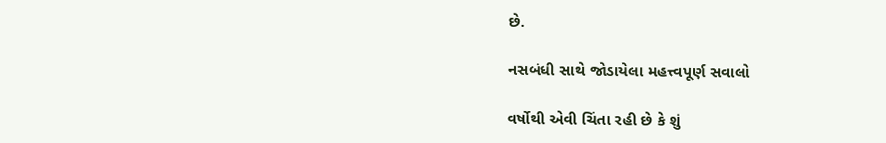છે.

નસબંધી સાથે જોડાયેલા મહત્ત્વપૂર્ણ સવાલો

વર્ષોથી એવી ચિંતા રહી છે કે શું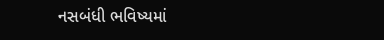નસબંધી ભવિષ્યમાં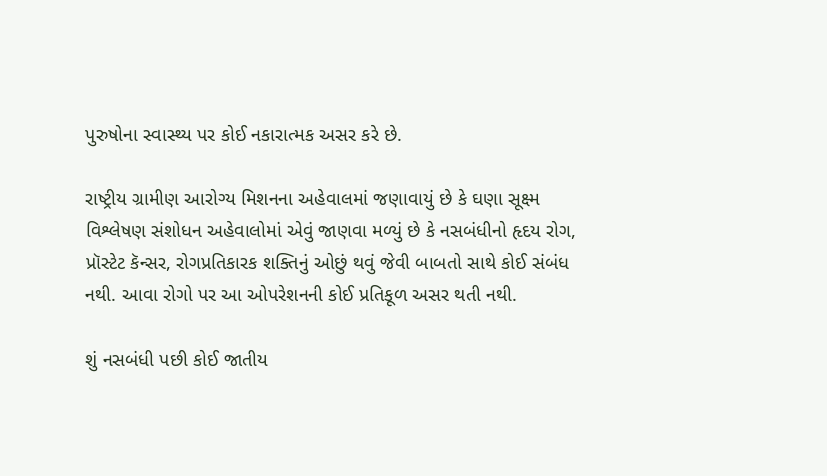પુરુષોના સ્વાસ્થ્ય પર કોઈ નકારાત્મક અસર કરે છે.

રાષ્ટ્રીય ગ્રામીણ આરોગ્ય મિશનના અહેવાલમાં જણાવાયું છે કે ઘણા સૂક્ષ્મ વિશ્લેષણ સંશોધન અહેવાલોમાં એવું જાણવા મળ્યું છે કે નસબંધીનો હૃદય રોગ, પ્રૉસ્ટેટ કૅન્સર, રોગપ્રતિકારક શક્તિનું ઓછું થવું જેવી બાબતો સાથે કોઈ સંબંધ નથી. આવા રોગો પર આ ઓપરેશનની કોઈ પ્રતિકૂળ અસર થતી નથી.

શું નસબંધી પછી કોઈ જાતીય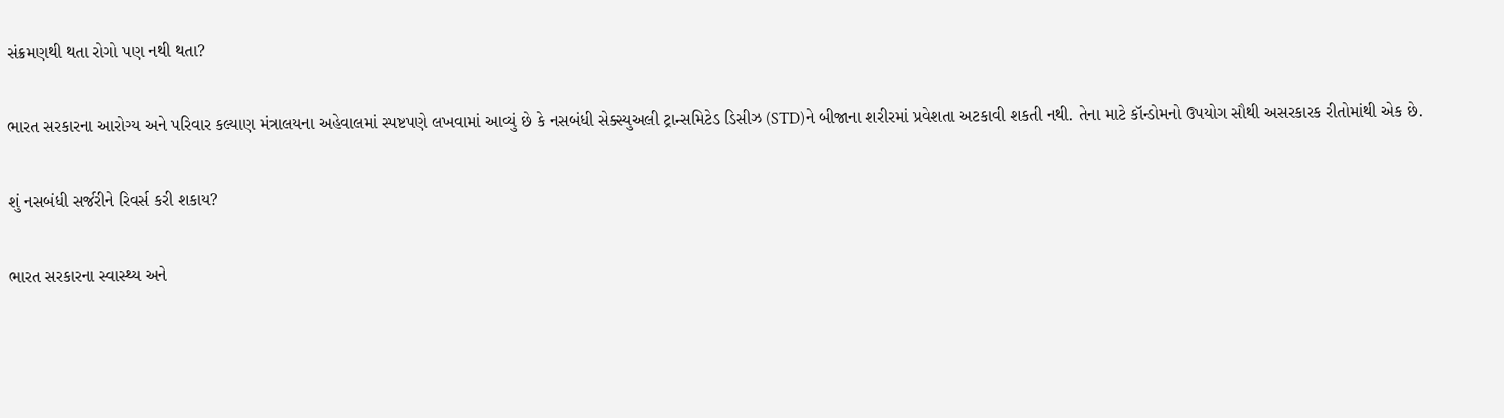સંક્રમણથી થતા રોગો પણ નથી થતા?

ભારત સરકારના આરોગ્ય અને પરિવાર કલ્યાણ મંત્રાલયના અહેવાલમાં સ્પષ્ટપણે લખવામાં આવ્યું છે કે નસબંધી સેક્સ્યુઅલી ટ્રાન્સમિટેડ ડિસીઝ (STD)ને બીજાના શરીરમાં પ્રવેશતા અટકાવી શકતી નથી. તેના માટે કૉન્ડોમનો ઉપયોગ સૌથી અસરકારક રીતોમાંથી એક છે.

શું નસબંધી સર્જરીને રિવર્સ કરી શકાય?

ભારત સરકારના સ્વાસ્થ્ય અને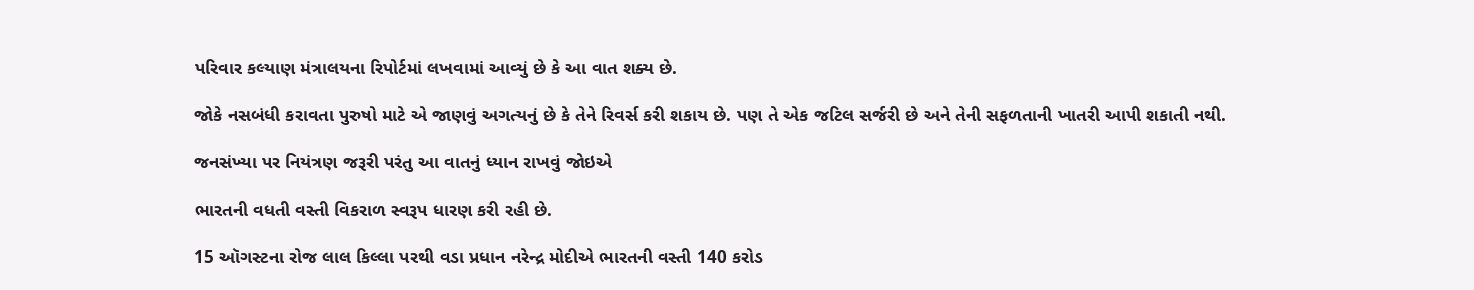પરિવાર કલ્યાણ મંત્રાલયના રિપોર્ટમાં લખવામાં આવ્યું છે કે આ વાત શક્ય છે.

જોકે નસબંધી કરાવતા પુરુષો માટે એ જાણવું અગત્યનું છે કે તેને રિવર્સ કરી શકાય છે. પણ તે એક જટિલ સર્જરી છે અને તેની સફળતાની ખાતરી આપી શકાતી નથી.

જનસંખ્યા પર નિયંત્રણ જરૂરી પરંતુ આ વાતનું ધ્યાન રાખવું જોઇએ

ભારતની વધતી વસ્તી વિકરાળ સ્વરૂપ ધારણ કરી રહી છે.

15 ઑગસ્ટના રોજ લાલ કિલ્લા પરથી વડા પ્રધાન નરેન્દ્ર મોદીએ ભારતની વસ્તી 140 કરોડ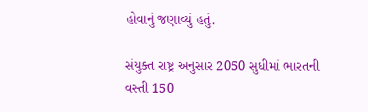હોવાનું જણાવ્યું હતું.

સંયુક્ત રાષ્ટ્ર અનુસાર 2050 સુધીમાં ભારતની વસ્તી 150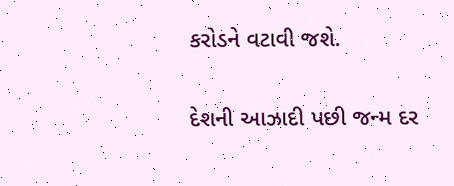કરોડને વટાવી જશે.

દેશની આઝાદી પછી જન્મ દર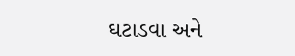ઘટાડવા અને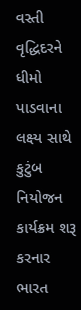વસ્તી વૃદ્ધિદરને ધીમો પાડવાના લક્ષ્ય સાથે કુટુંબ નિયોજન કાર્યક્રમ શરૂ કરનાર ભારત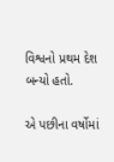વિશ્વનો પ્રથમ દેશ બન્યો હતો.

એ પછીના વર્ષોમાં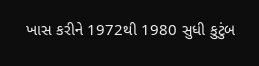ખાસ કરીને 1972થી 1980 સુધી કુટુંબ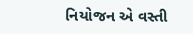નિયોજન એ વસ્તી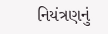નિયંત્રણનું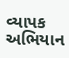વ્યાપક અભિયાન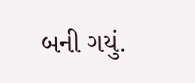બની ગયું.